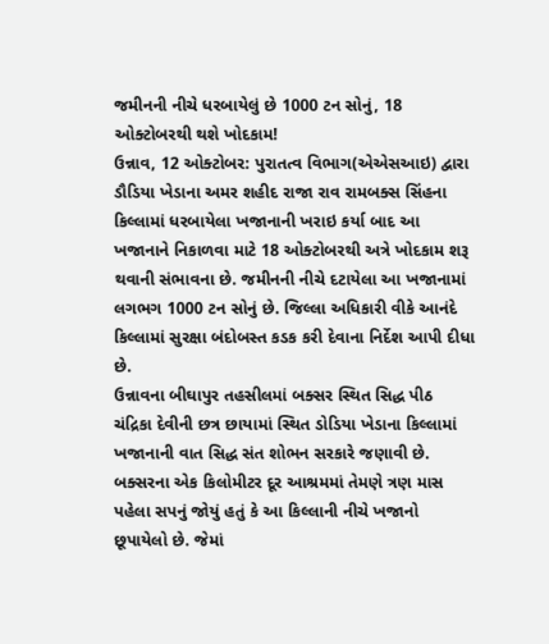જમીનની નીચે ધરબાયેલું છે 1000 ટન સોનું, 18 ઓક્ટોબરથી થશે ખોદકામ!
ઉન્નાવ, 12 ઓક્ટોબર: પુરાતત્વ વિભાગ(એએસઆઇ) દ્વારા ડૌડિયા ખેડાના અમર શહીદ રાજા રાવ રામબક્સ સિંહના કિલ્લામાં ધરબાયેલા ખજાનાની ખરાઇ કર્યા બાદ આ ખજાનાને નિકાળવા માટે 18 ઓક્ટોબરથી અત્રે ખોદકામ શરૂ થવાની સંભાવના છે. જમીનની નીચે દટાયેલા આ ખજાનામાં લગભગ 1000 ટન સોનું છે. જિલ્લા અધિકારી વીકે આનંદે કિલ્લામાં સુરક્ષા બંદોબસ્ત કડક કરી દેવાના નિર્દેશ આપી દીધા છે.
ઉન્નાવના બીઘાપુર તહસીલમાં બક્સર સ્થિત સિદ્ધ પીઠ ચંદ્રિકા દેવીની છત્ર છાયામાં સ્થિત ડોડિયા ખેડાના કિલ્લામાં ખજાનાની વાત સિદ્ધ સંત શોભન સરકારે જણાવી છે. બક્સરના એક કિલોમીટર દૂર આશ્રમમાં તેમણે ત્રણ માસ પહેલા સપનું જોયું હતું કે આ કિલ્લાની નીચે ખજાનો છૂપાયેલો છે. જેમાં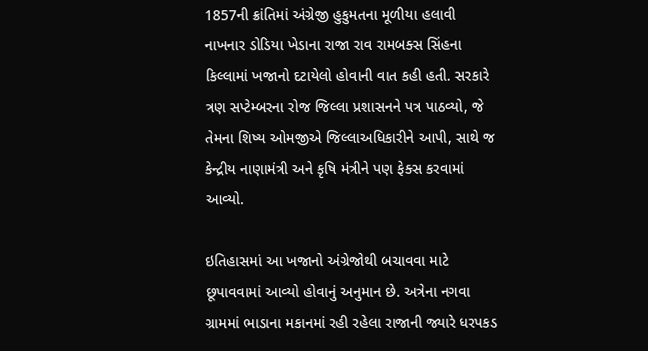1857ની ક્રાંતિમાં અંગ્રેજી હુકુમતના મૂળીયા હલાવી નાખનાર ડોડિયા ખેડાના રાજા રાવ રામબક્સ સિંહના કિલ્લામાં ખજાનો દટાયેલો હોવાની વાત કહી હતી. સરકારે ત્રણ સપ્ટેમ્બરના રોજ જિલ્લા પ્રશાસનને પત્ર પાઠવ્યો, જે તેમના શિષ્ય ઓમજીએ જિલ્લાઅધિકારીને આપી, સાથે જ કેન્દ્રીય નાણામંત્રી અને કૃષિ મંત્રીને પણ ફેક્સ કરવામાં આવ્યો.

ઇતિહાસમાં આ ખજાનો અંગ્રેજોથી બચાવવા માટે છૂપાવવામાં આવ્યો હોવાનું અનુમાન છે. અત્રેના નગવા ગ્રામમાં ભાડાના મકાનમાં રહી રહેલા રાજાની જ્યારે ધરપકડ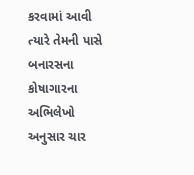કરવામાં આવી ત્યારે તેમની પાસે બનારસના કોષાગારના અભિલેખો અનુસાર ચાર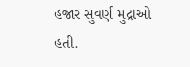હજાર સુવર્ણ મુદ્રાઓ હતી.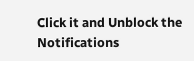Click it and Unblock the Notifications